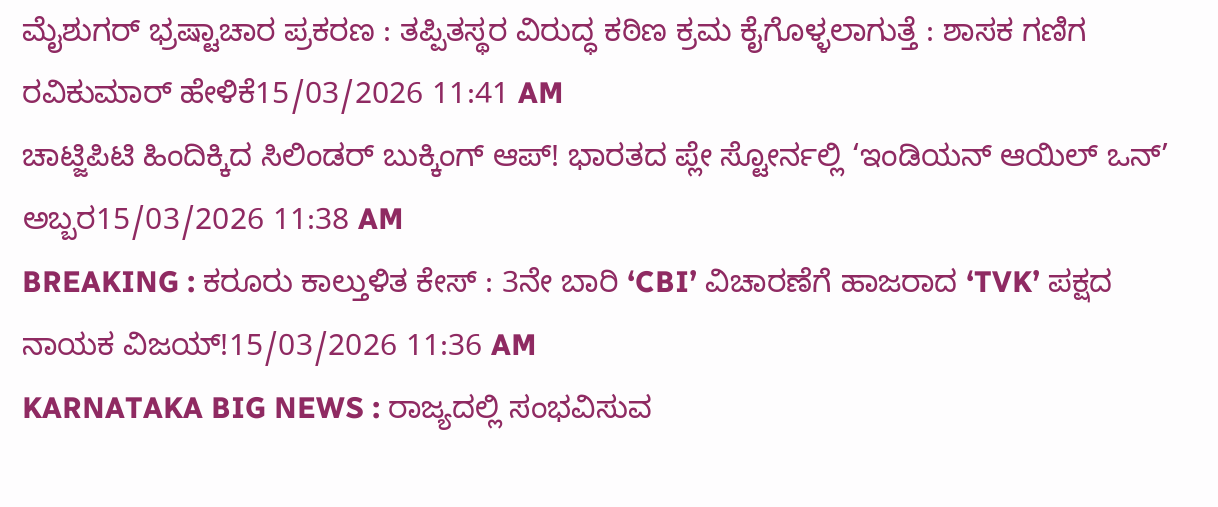ಮೈಶುಗರ್ ಭ್ರಷ್ಟಾಚಾರ ಪ್ರಕರಣ : ತಪ್ಪಿತಸ್ಥರ ವಿರುದ್ಧ ಕಠಿಣ ಕ್ರಮ ಕೈಗೊಳ್ಳಲಾಗುತ್ತೆ : ಶಾಸಕ ಗಣಿಗ ರವಿಕುಮಾರ್ ಹೇಳಿಕೆ15/03/2026 11:41 AM
ಚಾಟ್ಜಿಪಿಟಿ ಹಿಂದಿಕ್ಕಿದ ಸಿಲಿಂಡರ್ ಬುಕ್ಕಿಂಗ್ ಆಪ್! ಭಾರತದ ಪ್ಲೇ ಸ್ಟೋರ್ನಲ್ಲಿ ‘ಇಂಡಿಯನ್ ಆಯಿಲ್ ಒನ್’ ಅಬ್ಬರ15/03/2026 11:38 AM
BREAKING : ಕರೂರು ಕಾಲ್ತುಳಿತ ಕೇಸ್ : 3ನೇ ಬಾರಿ ‘CBI’ ವಿಚಾರಣೆಗೆ ಹಾಜರಾದ ‘TVK’ ಪಕ್ಷದ ನಾಯಕ ವಿಜಯ್!15/03/2026 11:36 AM
KARNATAKA BIG NEWS : ರಾಜ್ಯದಲ್ಲಿ ಸಂಭವಿಸುವ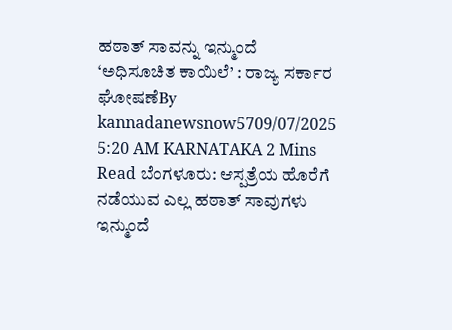ಹಠಾತ್ ಸಾವನ್ನು ಇನ್ಮುಂದೆ ‘ಅಧಿಸೂಚಿತ ಕಾಯಿಲೆ’ : ರಾಜ್ಯ ಸರ್ಕಾರ ಘೋಷಣೆBy kannadanewsnow5709/07/2025 5:20 AM KARNATAKA 2 Mins Read ಬೆಂಗಳೂರು: ಆಸ್ಪತ್ರೆಯ ಹೊರೆಗೆ ನಡೆಯುವ ಎಲ್ಲ ಹಠಾತ್ ಸಾವುಗಳು ಇನ್ಮುಂದೆ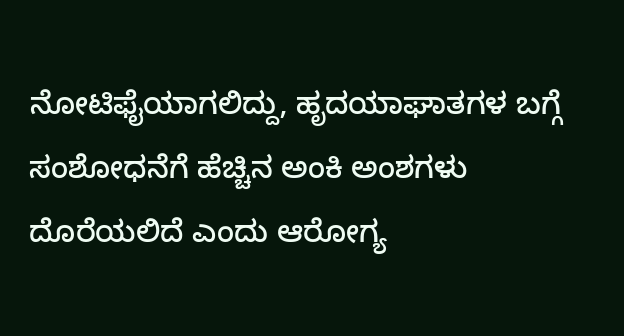ನೋಟಿಫೈಯಾಗಲಿದ್ದು, ಹೃದಯಾಘಾತಗಳ ಬಗ್ಗೆ ಸಂಶೋಧನೆಗೆ ಹೆಚ್ಚಿನ ಅಂಕಿ ಅಂಶಗಳು ದೊರೆಯಲಿದೆ ಎಂದು ಆರೋಗ್ಯ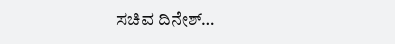ಸಚಿವ ದಿನೇಶ್…